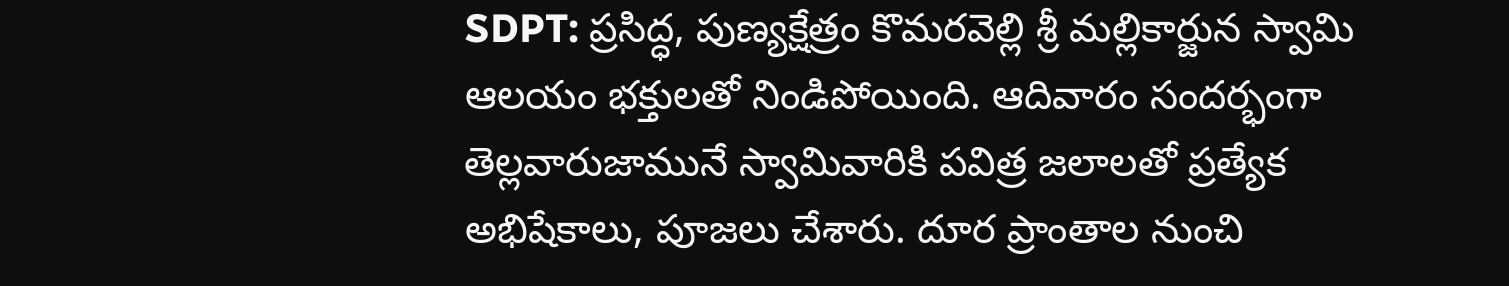SDPT: ప్రసిద్ధ, పుణ్యక్షేత్రం కొమరవెల్లి శ్రీ మల్లికార్జున స్వామి ఆలయం భక్తులతో నిండిపోయింది. ఆదివారం సందర్భంగా తెల్లవారుజామునే స్వామివారికి పవిత్ర జలాలతో ప్రత్యేక అభిషేకాలు, పూజలు చేశారు. దూర ప్రాంతాల నుంచి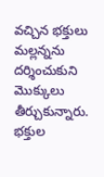వచ్చిన భక్తులు మల్లన్నను దర్శించుకుని మొక్కులు తీర్చుకున్నారు. భక్తుల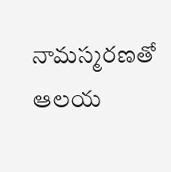నామస్మరణతో ఆలయ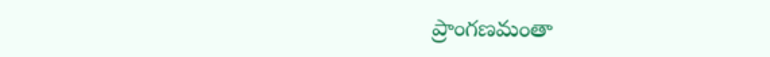ప్రాంగణమంతా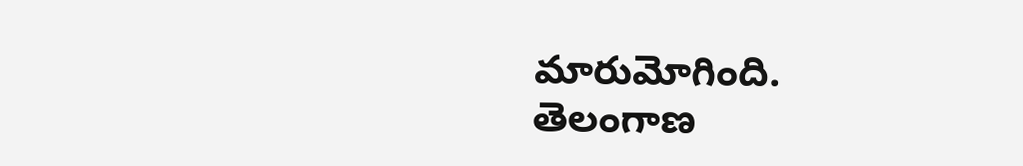మారుమోగింది.
తెలంగాణ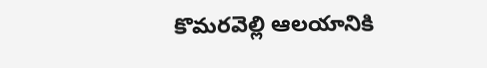కొమరవెల్లి ఆలయానికి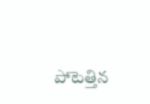పోటెత్తిన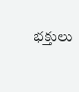భక్తులు